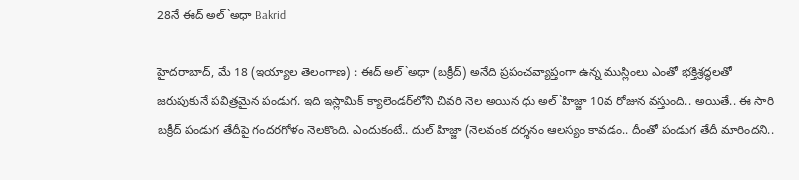28నే ఈద్ అల్`అధా Bakrid

హైదరాబాద్, మే 18 (ఇయ్యాల తెలంగాణ) : ఈద్ అల్`అధా (బక్రీద్) అనేది ప్రపంచవ్యాప్తంగా ఉన్న ముస్లింలు ఎంతో భక్తిశ్రద్ధలతో జరుపుకునే పవిత్రమైన పండుగ. ఇది ఇస్లామిక్ క్యాలెండర్‌లోని చివరి నెల అయిన ధు అల్`హిజ్జా 10వ రోజున వస్తుంది.. అయితే.. ఈ సారి బక్రీద్ పండుగ తేదీపై గందరగోళం నెలకొంది. ఎందుకంటే.. దుల్ హిజ్జా (నెలవంక దర్శనం ఆలస్యం కావడం.. దీంతో పండుగ తేదీ మారిందని..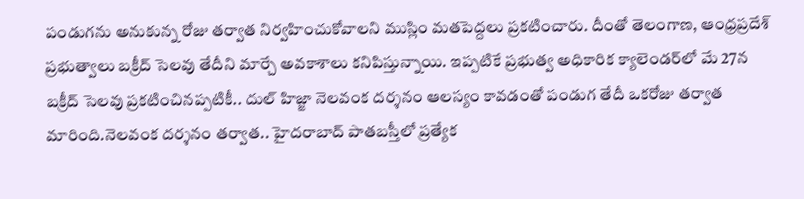పండుగను అనుకున్న రోజు తర్వాత నిర్వహించుకోవాలని ముస్లిం మతపెద్దలు ప్రకటించారు. దీంతో తెలంగాణ, ఆంధ్రప్రదేశ్ ప్రభుత్వాలు బక్రీద్ సెలవు తేదీని మార్చే అవకాశాలు కనిపిస్తున్నాయి. ఇప్పటికే ప్రభుత్వ అధికారిక క్యాలెండర్‌లో మే 27న బక్రీద్ సెలవు ప్రకటించినప్పటికీ.. దుల్ హిజ్జా నెలవంక దర్శనం ఆలస్యం కావడంతో పండుగ తేదీ ఒకరోజు తర్వాత మారింది.నెలవంక దర్శనం తర్వాత.. హైదరాబాద్ పాతబస్తీలో ప్రత్యేక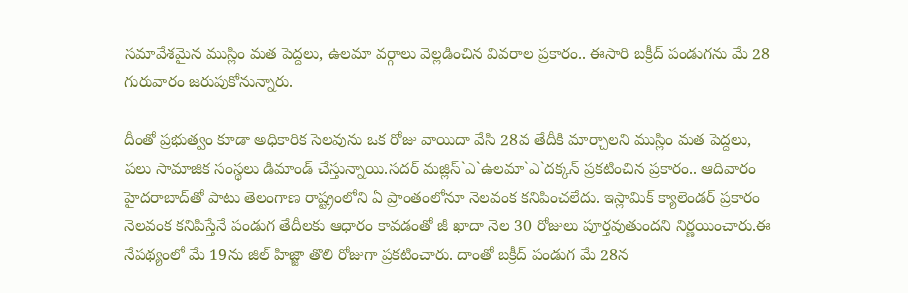సమావేశమైన ముస్లిం మత పెద్దలు, ఉలమా వర్గాలు వెల్లడించిన వివరాల ప్రకారం.. ఈసారి బక్రీద్ పండుగను మే 28 గురువారం జరుపుకోనున్నారు.

దీంతో ప్రభుత్వం కూడా అధికారిక సెలవును ఒక రోజు వాయిదా వేసి 28వ తేదీకి మార్చాలని ముస్లిం మత పెద్దలు, పలు సామాజిక సంస్థలు డిమాండ్ చేస్తున్నాయి.సదర్ మజ్లిస్`ఎ`ఉలమా`ఎ`దక్కన్ ప్రకటించిన ప్రకారం.. ఆదివారం హైదరాబాద్‌తో పాటు తెలంగాణ రాష్ట్రంలోని ఏ ప్రాంతంలోనూ నెలవంక కనిపించలేదు. ఇస్లామిక్ క్యాలెండర్ ప్రకారం నెలవంక కనిపిస్తేనే పండుగ తేదీలకు ఆధారం కావడంతో జీ ఖాదా నెల 30 రోజులు పూర్తవుతుందని నిర్ణయించారు.ఈ నేపథ్యంలో మే 19ను జిల్ హిజ్జా తొలి రోజుగా ప్రకటించారు. దాంతో బక్రీద్ పండుగ మే 28న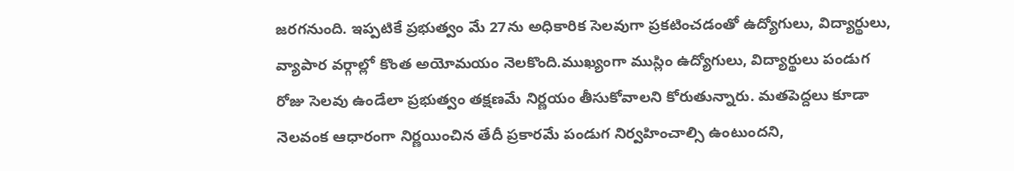జరగనుంది. ఇప్పటికే ప్రభుత్వం మే 27ను అధికారిక సెలవుగా ప్రకటించడంతో ఉద్యోగులు, విద్యార్థులు, వ్యాపార వర్గాల్లో కొంత అయోమయం నెలకొంది.ముఖ్యంగా ముస్లిం ఉద్యోగులు, విద్యార్థులు పండుగ రోజు సెలవు ఉండేలా ప్రభుత్వం తక్షణమే నిర్ణయం తీసుకోవాలని కోరుతున్నారు. మతపెద్దలు కూడా నెలవంక ఆధారంగా నిర్ణయించిన తేదీ ప్రకారమే పండుగ నిర్వహించాల్సి ఉంటుందని,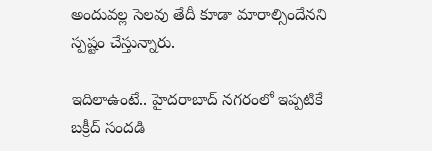అందువల్ల సెలవు తేదీ కూడా మారాల్సిందేనని స్పష్టం చేస్తున్నారు.

ఇదిలాఉంటే.. హైదరాబాద్ నగరంలో ఇప్పటికే బక్రీద్ సందడి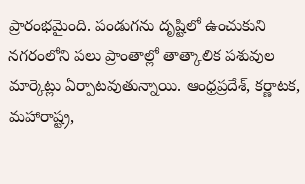ప్రారంభమైంది. పండుగను దృష్టిలో ఉంచుకుని నగరంలోని పలు ప్రాంతాల్లో తాత్కాలిక పశువుల మార్కెట్లు ఏర్పాటవుతున్నాయి. ఆంధ్రప్రదేశ్, కర్ణాటక, మహారాష్ట్ర,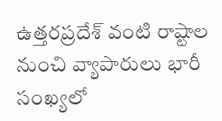ఉత్తరప్రదేశ్ వంటి రాష్టాల నుంచి వ్యాపారులు భారీ సంఖ్యలో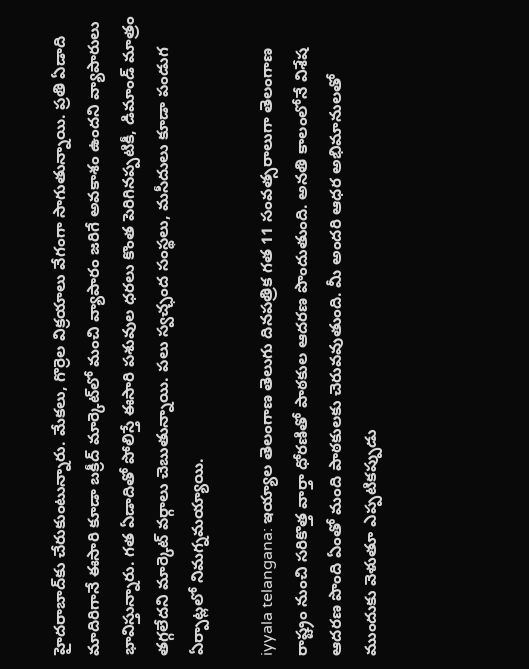హైదరాబాద్‌కు చేరుకుంటున్నారు. మేకలు, గొర్రెల విక్రయాలు వేగంగా సాగుతున్నాయి. ప్రతి ఏడాది మాదిరిగానే ఈసారి కూడా బక్రీద్ మార్కెట్‌లో మంచి వ్యాపారం జరిగే అవకాశం ఉందని వ్యాపారులు భావిస్తున్నారు. గత ఏడాదితో పోలిస్తే ఈసారి పశువుల ధరలు కొంత పెరిగినప్పటికీ, డిమాండ్ మాత్రం తగ్గలేదని మార్కెట్ వర్గాలు చెబుతున్నాయి. పలు స్వచ్ఛంద సంస్థలు, మసీదులు కూడా పండుగ ఏర్పాట్లలో నిమగ్నమయ్యాయి.

iyyala telangana: ఇయ్యాల తెలంగాణ తెలుగు దినపత్రిక గత 11 సంవత్సరాలుగా తెలంగాణ రాష్ట్రం నుంచి సరికొత్త వార్తా ధోరణితో పాఠకుల ఆదరణ పొందుతుంది. అనతి కాలంలోనే విశేష ఆదరణ పొంది ఏంతో మంది పాఠకులకు చెరువవుతుంది. మీ అందరి ఆధర అభిమానులతో ముందుకు వెళుతూ ఎప్పటికప్పుడు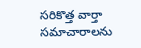సరికొత్త వార్తా సమాచారాలను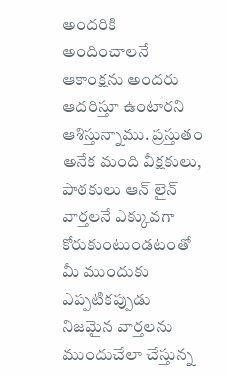అందరికి అందించాలనే ఆకాంక్షను అందరు ఆదరిస్తూ ఉంటారని ఆశిస్తున్నాము. ప్రస్తుతం అనేక మంది వీక్షకులు, పాఠకులు ఆన్ లైన్ వార్తలనే ఎక్కువగా కోరుకుంటుండటంతో మీ ముందుకు ఎప్పటికప్పుడు నిజమైన వార్తలను ముందుచేలా చేస్తున్న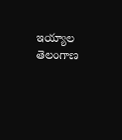ఇయ్యాల తెలంగాణ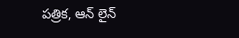పత్రిక, ఆన్ లైన్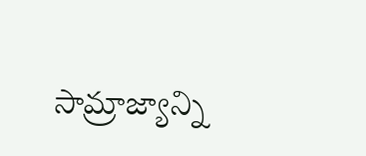సామ్రాజ్యాన్ని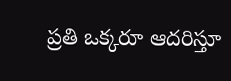ప్రతి ఒక్కరూ ఆదరిస్తూ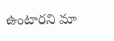ఉంటారని మా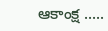ఆకాంక్ష .....